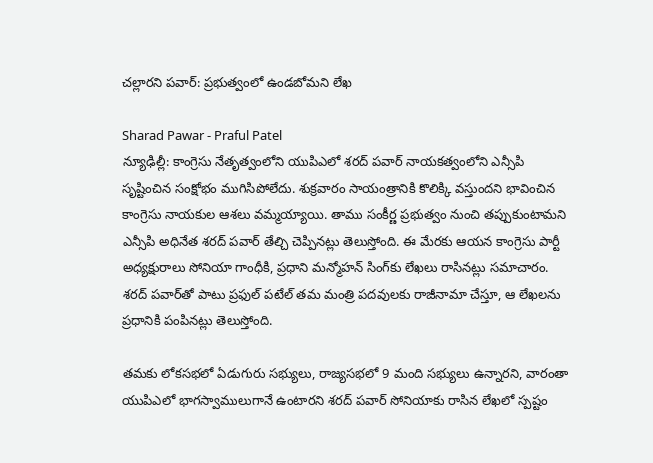చల్లారని పవార్: ప్రభుత్వంలో ఉండబోమని లేఖ

Sharad Pawar - Praful Patel
న్యూఢిల్లీ: కాంగ్రెసు నేతృత్వంలోని యుపిఎలో శరద్ పవార్ నాయకత్వంలోని ఎన్సీపి సృష్టించిన సంక్షోభం ముగిసిపోలేదు. శుక్రవారం సాయంత్రానికి కొలిక్కి వస్తుందని భావించిన కాంగ్రెసు నాయకుల ఆశలు వమ్మయ్యాయి. తాము సంకీర్ణ ప్రభుత్వం నుంచి తప్పుకుంటామని ఎన్సీపి అధినేత శరద్ పవార్ తేల్చి చెప్పినట్లు తెలుస్తోంది. ఈ మేరకు ఆయన కాంగ్రెసు పార్టీ అధ్యక్షురాలు సోనియా గాంధీకి, ప్రధాని మన్మోహన్ సింగ్‌కు లేఖలు రాసినట్లు సమాచారం. శరద్ పవార్‌తో పాటు ప్రఫుల్ పటేల్ తమ మంత్రి పదవులకు రాజీనామా చేస్తూ, ఆ లేఖలను ప్రధానికి పంపినట్లు తెలుస్తోంది.

తమకు లోకసభలో ఏడుగురు సభ్యులు, రాజ్యసభలో 9 మంది సభ్యులు ఉన్నారని, వారంతా యుపిఎలో భాగస్వాములుగానే ఉంటారని శరద్ పవార్ సోనియాకు రాసిన లేఖలో స్పష్టం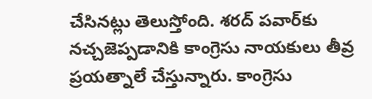చేసినట్లు తెలుస్తోంది. శరద్ పవార్‌కు నచ్చజెప్పడానికి కాంగ్రెసు నాయకులు తీవ్ర ప్రయత్నాలే చేస్తున్నారు. కాంగ్రెసు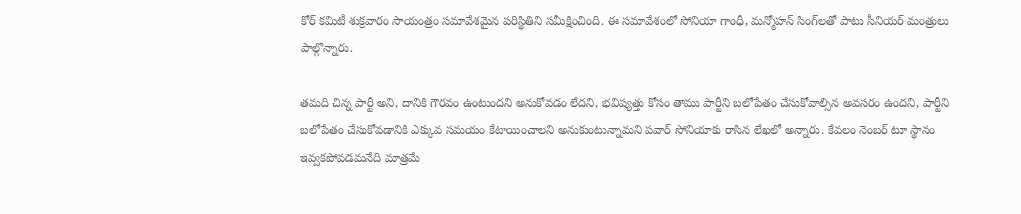కోర్ కమిటీ శుక్రవారం సాయంత్రం సమావేశమైన పరిస్థితిని సమీక్షించింది. ఈ సమావేశంలో సోనియా గాంధీ, మన్మోహన్ సింగ్‌లతో పాటు సీనియర్ మంత్రులు పాల్గొన్నారు.

తమది చిన్న పార్టీ అని, దానికి గౌరవం ఉంటుందని అనుకోవడం లేదని, భవిష్యత్తు కోసం తాము పార్టీని బలోపేతం చేసుకోవాల్సిన అవసరం ఉందని, పార్టీని బలోపేతం చేసుకోవడానికి ఎక్కువ సమయం కేటాయించాలని అనుకుంటున్నామని పవార్ సోనియాకు రాసిన లేఖలో అన్నారు. కేవలం నెంబర్ టూ స్థానం ఇవ్వకపోవడమనేది మాత్రమే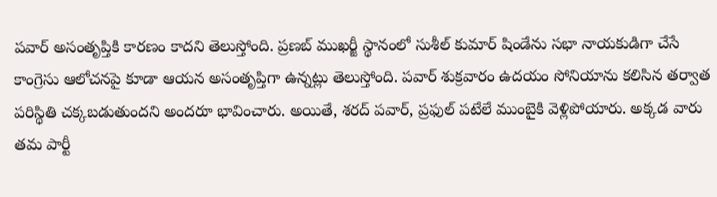పవార్ అసంతృప్తికి కారణం కాదని తెలుస్తోంది. ప్రణబ్ ముఖర్జీ స్థానంలో సుశీల్ కుమార్ షిండేను సభా నాయకుడిగా చేసే కాంగ్రెసు ఆలోచనపై కూడా ఆయన అసంతృప్తిగా ఉన్నట్లు తెలుస్తోంది. పవార్ శుక్రవారం ఉదయం సోనియాను కలిసిన తర్వాత పరిస్థితి చక్కబడుతుందని అందరూ భావించారు. అయితే, శరద్ పవార్, ప్రఫుల్ పటేలే ముంబైకి వెళ్లిపోయారు. అక్కడ వారు తమ పార్టీ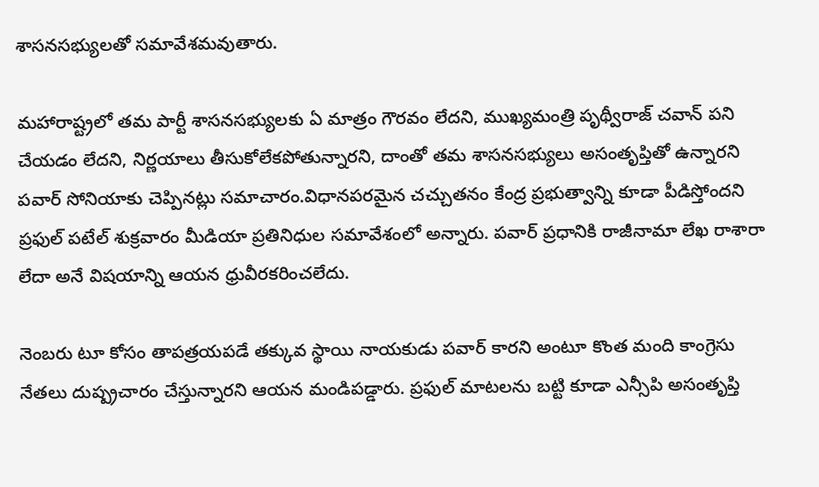శాసనసభ్యులతో సమావేశమవుతారు.

మహారాష్ట్రలో తమ పార్టీ శాసనసభ్యులకు ఏ మాత్రం గౌరవం లేదని, ముఖ్యమంత్రి పృథ్వీరాజ్ చవాన్ పని చేయడం లేదని, నిర్ణయాలు తీసుకోలేకపోతున్నారని, దాంతో తమ శాసనసభ్యులు అసంతృప్తితో ఉన్నారని పవార్ సోనియాకు చెప్పినట్లు సమాచారం.విధానపరమైన చచ్చుతనం కేంద్ర ప్రభుత్వాన్ని కూడా పీడిస్తోందని ప్రఫుల్ పటేల్ శుక్రవారం మీడియా ప్రతినిధుల సమావేశంలో అన్నారు. పవార్ ప్రధానికి రాజీనామా లేఖ రాశారా లేదా అనే విషయాన్ని ఆయన ధ్రువీరకరించలేదు.

నెంబరు టూ కోసం తాపత్రయపడే తక్కువ స్థాయి నాయకుడు పవార్ కారని అంటూ కొంత మంది కాంగ్రెసు నేతలు దుష్ప్రచారం చేస్తున్నారని ఆయన మండిపడ్డారు. ప్రఫుల్ మాటలను బట్టి కూడా ఎన్సీపి అసంతృప్తి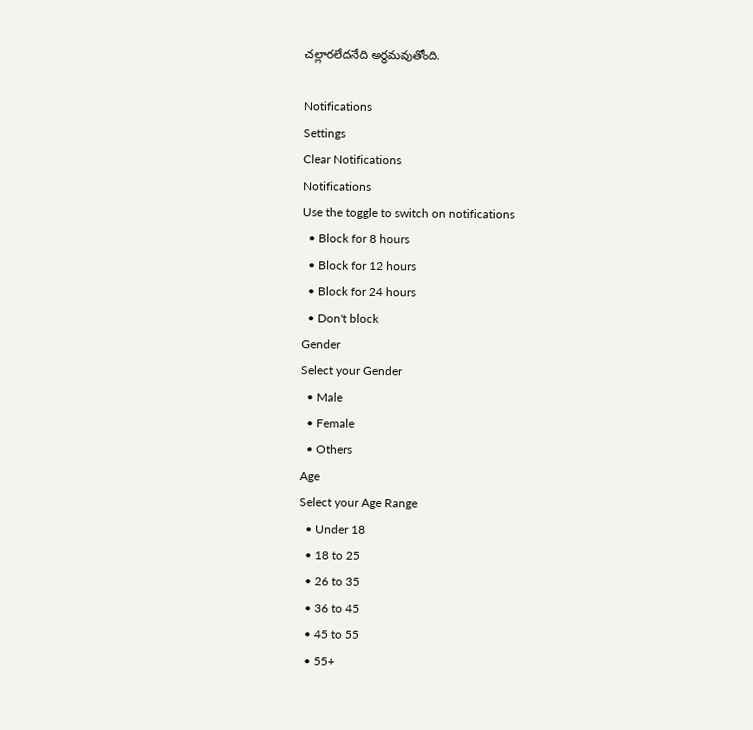చల్లారలేదనేది అర్థమవుతోంది.

Notifications
Settings
Clear Notifications
Notifications
Use the toggle to switch on notifications
  • Block for 8 hours
  • Block for 12 hours
  • Block for 24 hours
  • Don't block
Gender
Select your Gender
  • Male
  • Female
  • Others
Age
Select your Age Range
  • Under 18
  • 18 to 25
  • 26 to 35
  • 36 to 45
  • 45 to 55
  • 55+